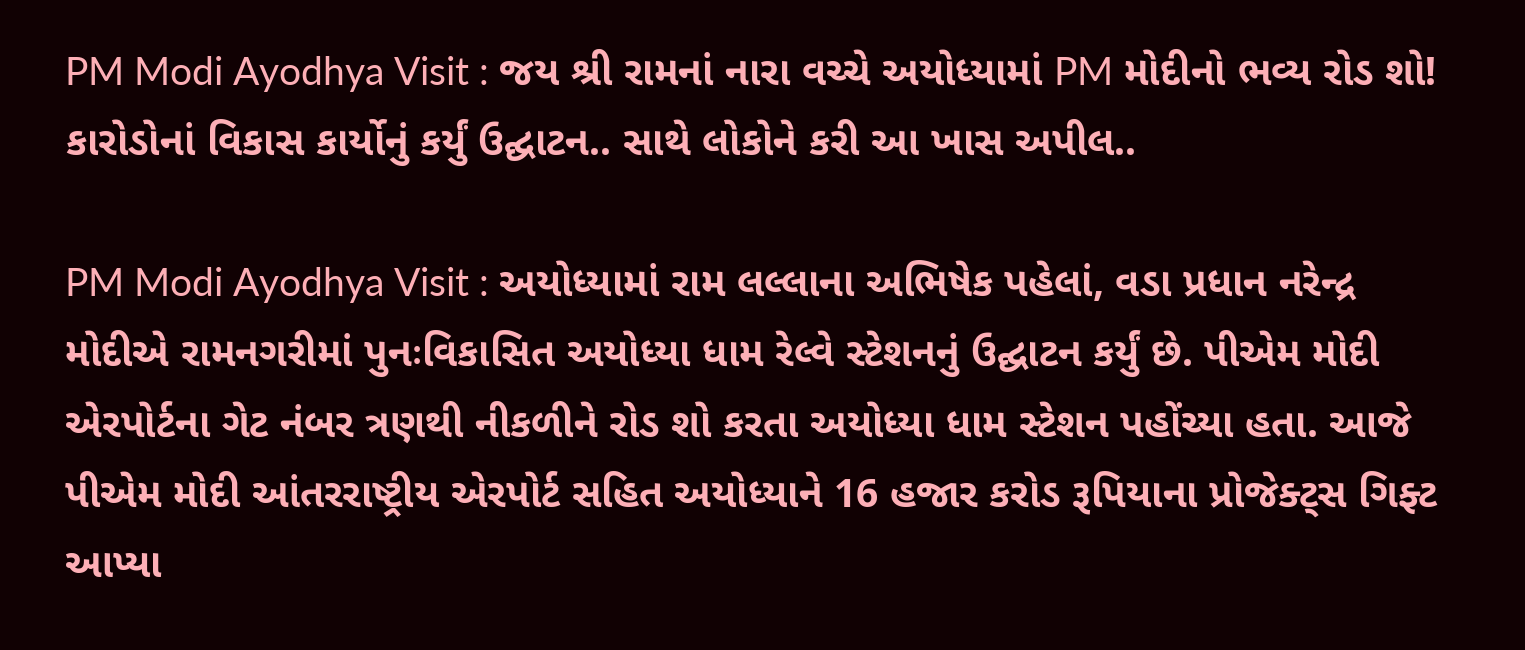PM Modi Ayodhya Visit : જય શ્રી રામનાં નારા વચ્ચે અયોધ્યામાં PM મોદીનો ભવ્ય રોડ શો! કારોડોનાં વિકાસ કાર્યોનું કર્યું ઉદ્ઘાટન.. સાથે લોકોને કરી આ ખાસ અપીલ..

PM Modi Ayodhya Visit : અયોધ્યામાં રામ લલ્લાના અભિષેક પહેલાં, વડા પ્રધાન નરેન્દ્ર મોદીએ રામનગરીમાં પુનઃવિકાસિત અયોધ્યા ધામ રેલ્વે સ્ટેશનનું ઉદ્ઘાટન કર્યું છે. પીએમ મોદી એરપોર્ટના ગેટ નંબર ત્રણથી નીકળીને રોડ શો કરતા અયોધ્યા ધામ સ્ટેશન પહોંચ્યા હતા. આજે પીએમ મોદી આંતરરાષ્ટ્રીય એરપોર્ટ સહિત અયોધ્યાને 16 હજાર કરોડ રૂપિયાના પ્રોજેક્ટ્સ ગિફ્ટ આપ્યા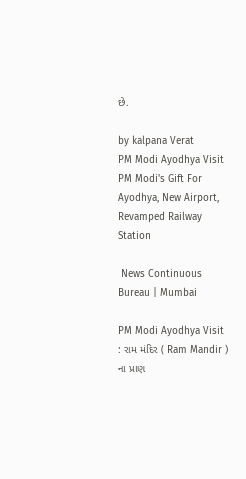છે.

by kalpana Verat
PM Modi Ayodhya Visit PM Modi's Gift For Ayodhya, New Airport, Revamped Railway Station

 News Continuous Bureau | Mumbai

PM Modi Ayodhya Visit : રામ મંદિર ( Ram Mandir ) ના પ્રાણ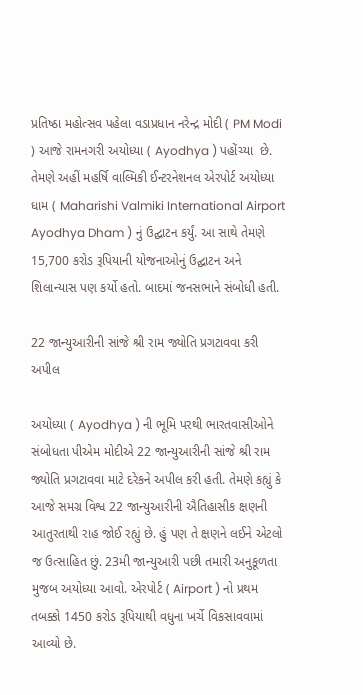પ્રતિષ્ઠા મહોત્સવ પહેલા વડાપ્રધાન નરેન્દ્ર મોદી ( PM Modi ) આજે રામનગરી અયોધ્યા ( Ayodhya ) પહોંચ્યા  છે. તેમણે અહીં મહર્ષિ વાલ્મિકી ઈન્ટરનેશનલ એરપોર્ટ અયોધ્યા ધામ ( Maharishi Valmiki International Airport Ayodhya Dham ) નું ઉદ્ઘાટન કર્યું. આ સાથે તેમણે 15,700 કરોડ રૂપિયાની યોજનાઓનું ઉદ્ઘાટન અને શિલાન્યાસ પણ કર્યો હતો. બાદમાં જનસભાને સંબોધી હતી.

22 જાન્યુઆરીની સાંજે શ્રી રામ જ્યોતિ પ્રગટાવવા કરી અપીલ

અયોધ્યા ( Ayodhya ) ની ભૂમિ પરથી ભારતવાસીઓને સંબોધતા પીએમ મોદીએ 22 જાન્યુઆરીની સાંજે શ્રી રામ જ્યોતિ પ્રગટાવવા માટે દરેકને અપીલ કરી હતી. તેમણે કહ્યું કે આજે સમગ્ર વિશ્વ 22 જાન્યુઆરીની ઐતિહાસીક ક્ષણની આતુરતાથી રાહ જોઈ રહ્યું છે. હું પણ તે ક્ષણને લઈને એટલો જ ઉત્સાહિત છું. 23મી જાન્યુઆરી પછી તમારી અનુકૂળતા મુજબ અયોધ્યા આવો. એરપોર્ટ ( Airport ) નો પ્રથમ તબક્કો 1450 કરોડ રૂપિયાથી વધુના ખર્ચે વિકસાવવામાં આવ્યો છે.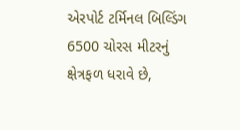એરપોર્ટ ટર્મિનલ બિલ્ડિંગ 6500 ચોરસ મીટરનું ક્ષેત્રફળ ધરાવે છે,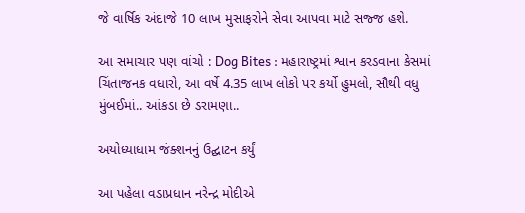જે વાર્ષિક અંદાજે 10 લાખ મુસાફરોને સેવા આપવા માટે સજ્જ હશે.

આ સમાચાર પણ વાંચો : Dog Bites : મહારાષ્ટ્રમાં શ્વાન કરડવાના કેસમાં ચિંતાજનક વધારો, આ વર્ષે 4.35 લાખ લોકો પર કર્યો હુમલો, સૌથી વધુ મુંબઈમાં.. આંકડા છે ડરામણા..

અયોધ્યાધામ જંક્શનનું ઉદ્ઘાટન કર્યું

આ પહેલા વડાપ્રધાન નરેન્દ્ર મોદીએ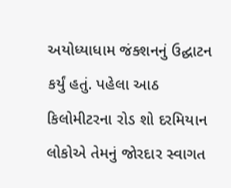અયોધ્યાધામ જંક્શનનું ઉદ્ઘાટન કર્યું હતું. પહેલા આઠ કિલોમીટરના રોડ શો દરમિયાન લોકોએ તેમનું જોરદાર સ્વાગત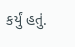કર્યું હતું.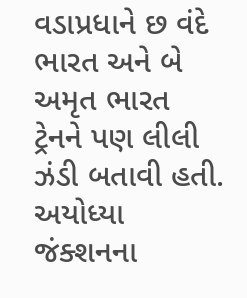વડાપ્રધાને છ વંદે ભારત અને બે અમૃત ભારત ટ્રેનને પણ લીલી ઝંડી બતાવી હતી. અયોધ્યા જંક્શનના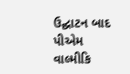ઉદ્ઘાટન બાદ પીએમ વાલ્મીકિ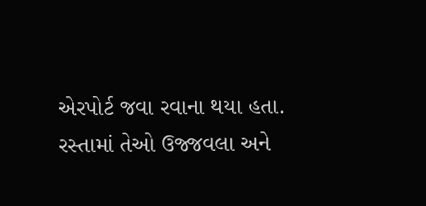એરપોર્ટ જવા રવાના થયા હતા. રસ્તામાં તેઓ ઉજ્જવલા અને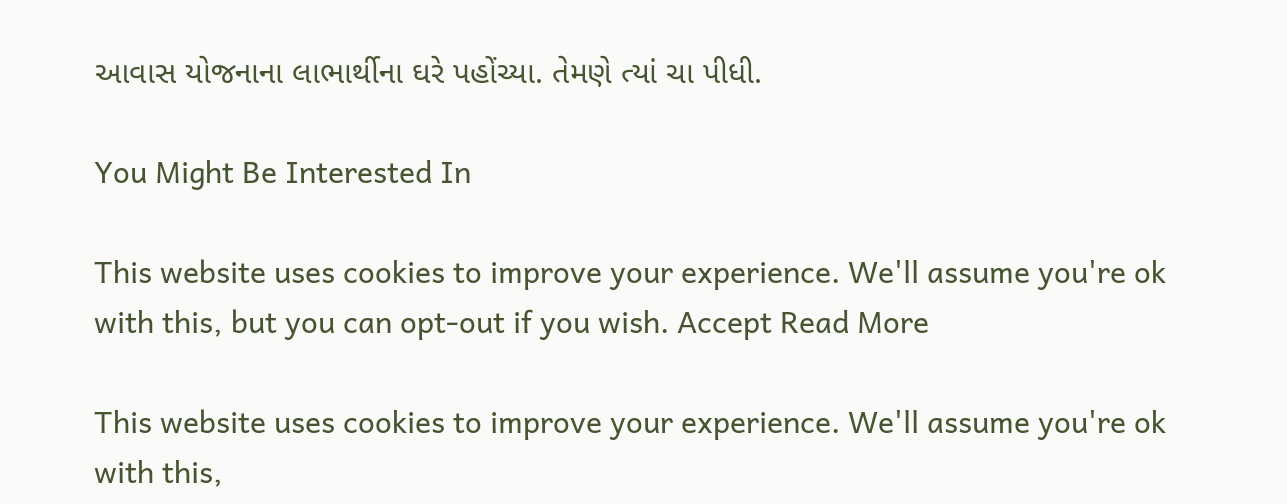આવાસ યોજનાના લાભાર્થીના ઘરે પહોંચ્યા. તેમણે ત્યાં ચા પીધી.

You Might Be Interested In

This website uses cookies to improve your experience. We'll assume you're ok with this, but you can opt-out if you wish. Accept Read More

This website uses cookies to improve your experience. We'll assume you're ok with this,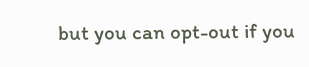but you can opt-out if you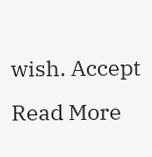wish. Accept Read More